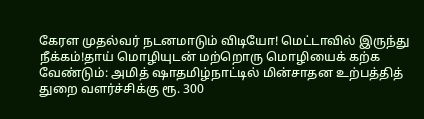கேரள முதல்வர் நடனமாடும் விடியோ! மெட்டாவில் இருந்து நீக்கம்!தாய் மொழியுடன் மற்றொரு மொழியைக் கற்க வேண்டும்: அமித் ஷாதமிழ்நாட்டில் மின்சாதன உற்பத்தித் துறை வளர்ச்சிக்கு ரூ. 300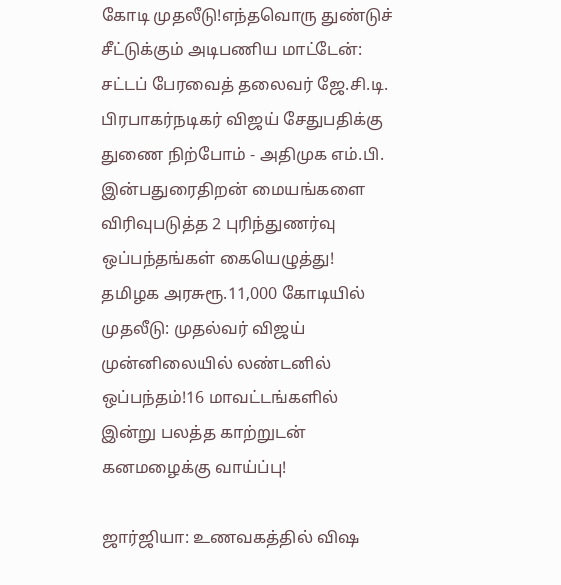கோடி முதலீடு!எந்தவொரு துண்டுச் சீட்டுக்கும் அடிபணிய மாட்டேன்: சட்டப் பேரவைத் தலைவர் ஜே.சி.டி. பிரபாகர்நடிகர் விஜய் சேதுபதிக்கு துணை நிற்போம் - அதிமுக எம்.பி. இன்பதுரைதிறன் மையங்களை விரிவுபடுத்த 2 புரிந்துணர்வு ஒப்பந்தங்கள் கையெழுத்து! தமிழக அரசுரூ.11,000 கோடியில் முதலீடு: முதல்வர் விஜய் முன்னிலையில் லண்டனில் ஒப்பந்தம்!16 மாவட்டங்களில் இன்று பலத்த காற்றுடன் கனமழைக்கு வாய்ப்பு!

ஜார்ஜியா: உணவகத்தில் விஷ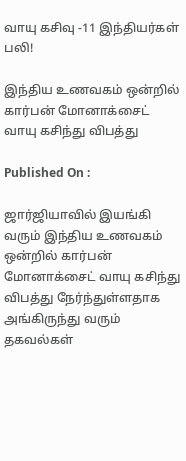வாயு கசிவு -11 இந்தியர்கள் பலி!

இந்திய உணவகம் ஒன்றில் கார்பன் மோனாக்சைட் வாயு கசிந்து விபத்து

Published On :

ஜார்ஜியாவில் இயங்கி வரும் இந்திய உணவகம் ஒன்றில் கார்பன் மோனாக்சைட் வாயு கசிந்து விபத்து நேர்ந்துள்ளதாக அங்கிருந்து வரும் தகவல்கள்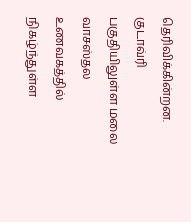தெரிவிக்கின்றன. குடாவ்ரி பகுதியிலுள்ள மலை வாசஸ்தல உணவகத்தில் நிகழ்ந்துள்ள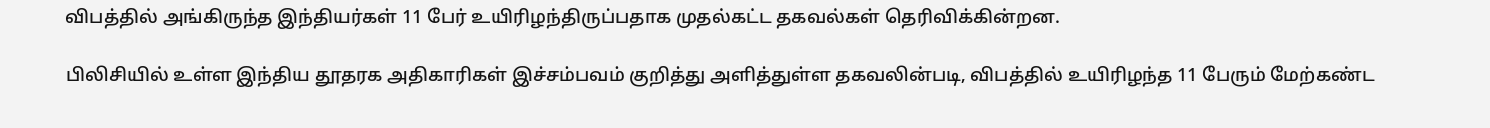விபத்தில் அங்கிருந்த இந்தியர்கள் 11 பேர் உயிரிழந்திருப்பதாக முதல்கட்ட தகவல்கள் தெரிவிக்கின்றன.

பிலிசியில் உள்ள இந்திய தூதரக அதிகாரிகள் இச்சம்பவம் குறித்து அளித்துள்ள தகவலின்படி, விபத்தில் உயிரிழந்த 11 பேரும் மேற்கண்ட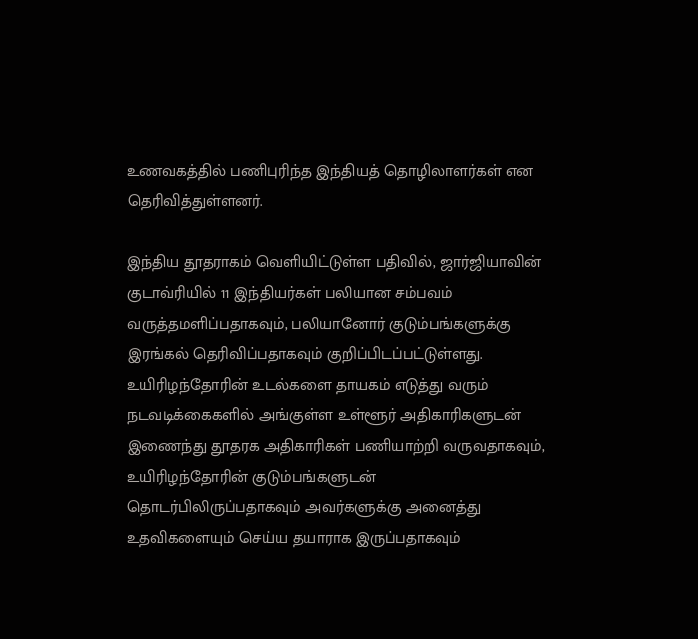உணவகத்தில் பணிபுரிந்த இந்தியத் தொழிலாளர்கள் என தெரிவித்துள்ளனர்.

இந்திய தூதராகம் வெளியிட்டுள்ள பதிவில், ஜார்ஜியாவின் குடாவ்ரியில் 11 இந்தியர்கள் பலியான சம்பவம் வருத்தமளிப்பதாகவும், பலியானோர் குடும்பங்களுக்கு இரங்கல் தெரிவிப்பதாகவும் குறிப்பிடப்பட்டுள்ளது. உயிரிழந்தோரின் உடல்களை தாயகம் எடுத்து வரும் நடவடிக்கைகளில் அங்குள்ள உள்ளூர் அதிகாரிகளுடன் இணைந்து தூதரக அதிகாரிகள் பணியாற்றி வருவதாகவும், உயிரிழந்தோரின் குடும்பங்களுடன் தொடர்பிலிருப்பதாகவும் அவர்களுக்கு அனைத்து உதவிகளையும் செய்ய தயாராக இருப்பதாகவும்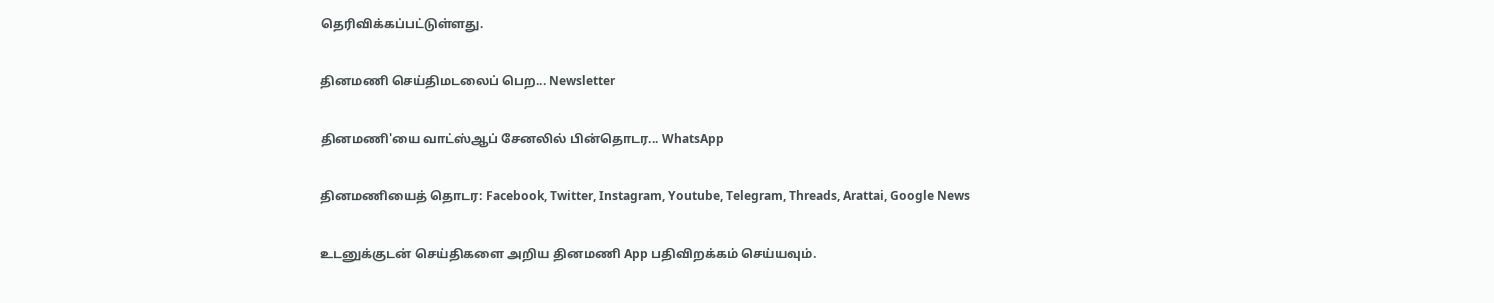தெரிவிக்கப்பட்டுள்ளது.

தினமணி செய்திமடலைப் பெற... Newsletter

தினமணி'யை வாட்ஸ்ஆப் சேனலில் பின்தொடர... WhatsApp

தினமணியைத் தொடர: Facebook, Twitter, Instagram, Youtube, Telegram, Threads, Arattai, Google News

உடனுக்குடன் செய்திகளை அறிய தினமணி App பதிவிறக்கம் செய்யவும்.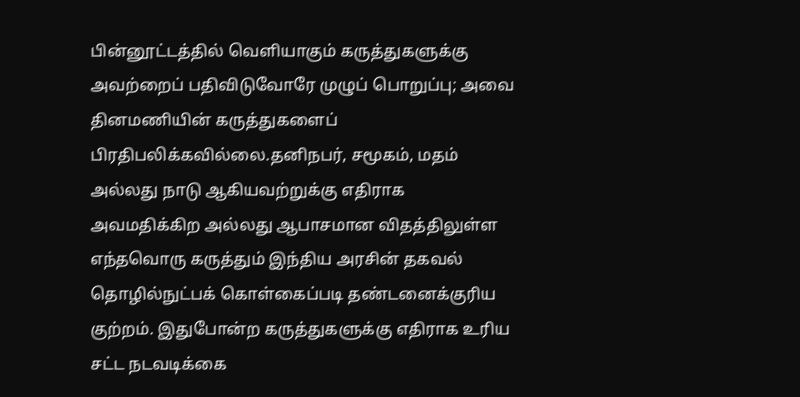பின்னூட்டத்தில் வெளியாகும் கருத்துகளுக்கு அவற்றைப் பதிவிடுவோரே முழுப் பொறுப்பு; அவை தினமணியின் கருத்துகளைப் பிரதிபலிக்கவில்லை.தனிநபர், சமூகம், மதம் அல்லது நாடு ஆகியவற்றுக்கு எதிராக அவமதிக்கிற அல்லது ஆபாசமான விதத்திலுள்ள எந்தவொரு கருத்தும் இந்திய அரசின் தகவல் தொழில்நுட்பக் கொள்கைப்படி தண்டனைக்குரிய குற்றம். இதுபோன்ற கருத்துகளுக்கு எதிராக உரிய சட்ட நடவடிக்கை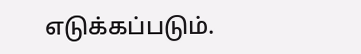எடுக்கப்படும்.